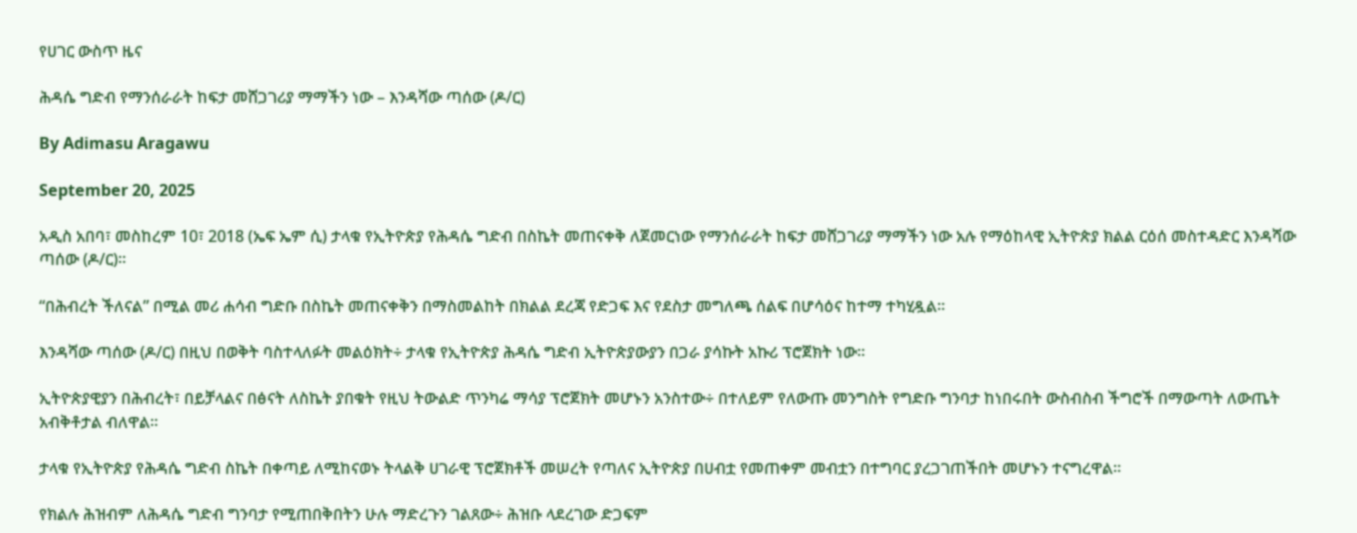የሀገር ውስጥ ዜና

ሕዳሴ ግድብ የማንሰራራት ከፍታ መሸጋገሪያ ማማችን ነው – እንዳሻው ጣሰው (ዶ/ር)

By Adimasu Aragawu

September 20, 2025

አዲስ አበባ፣ መስከረም 10፣ 2018 (ኤፍ ኤም ሲ) ታላቁ የኢትዮጵያ የሕዳሴ ግድብ በስኬት መጠናቀቅ ለጀመርነው የማንሰራራት ከፍታ መሸጋገሪያ ማማችን ነው አሉ የማዕከላዊ ኢትዮጵያ ክልል ርዕሰ መስተዳድር እንዳሻው ጣሰው (ዶ/ር)።

“በሕብረት ችለናል” በሚል መሪ ሐሳብ ግድቡ በስኬት መጠናቀቅን በማስመልከት በክልል ደረጃ የድጋፍ እና የደስታ መግለጫ ሰልፍ በሆሳዕና ከተማ ተካሂዷል።

እንዳሻው ጣሰው (ዶ/ር) በዚህ በወቅት ባስተላለፉት መልዕክት÷ ታላቁ የኢትዮጵያ ሕዳሴ ግድብ ኢትዮጵያውያን በጋራ ያሳኩት አኩሪ ፕሮጀክት ነው።

ኢትዮጵያዊያን በሕብረት፣ በይቻላልና በፅናት ለስኬት ያበቁት የዚህ ትውልድ ጥንካሬ ማሳያ ፕሮጀክት መሆኑን አንስተው÷ በተለይም የለውጡ መንግስት የግድቡ ግንባታ ከነበሩበት ውስብስብ ችግሮች በማውጣት ለውጤት አብቅቶታል ብለዋል።

ታላቁ የኢትዮጵያ የሕዳሴ ግድብ ስኬት በቀጣይ ለሚከናወኑ ትላልቅ ሀገራዊ ፕሮጀክቶች መሠረት የጣለና ኢትዮጵያ በሀብቷ የመጠቀም መብቷን በተግባር ያረጋገጠችበት መሆኑን ተናግረዋል።

የክልሉ ሕዝብም ለሕዳሴ ግድብ ግንባታ የሚጠበቅበትን ሁሉ ማድረጉን ገልጸው÷ ሕዝቡ ላደረገው ድጋፍም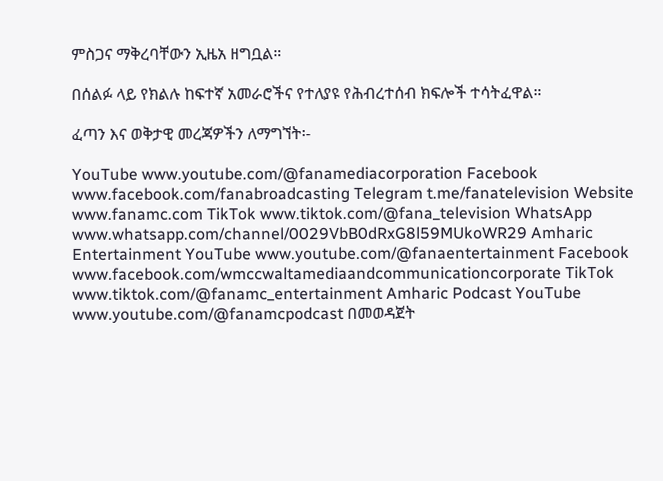ምስጋና ማቅረባቸውን ኢዜአ ዘግቧል።

በሰልፉ ላይ የክልሉ ከፍተኛ አመራሮችና የተለያዩ የሕብረተሰብ ክፍሎች ተሳትፈዋል።

ፈጣን እና ወቅታዊ መረጃዎችን ለማግኘት፡-

YouTube www.youtube.com/@fanamediacorporation Facebook www.facebook.com/fanabroadcasting Telegram t.me/fanatelevision Website www.fanamc.com TikTok www.tiktok.com/@fana_television WhatsApp www.whatsapp.com/channel/0029VbB0dRxG8l59MUkoWR29 Amharic Entertainment YouTube www.youtube.com/@fanaentertainment Facebook www.facebook.com/wmccwaltamediaandcommunicationcorporate TikTok www.tiktok.com/@fanamc_entertainment Amharic Podcast YouTube www.youtube.com/@fanamcpodcast በመወዳጀት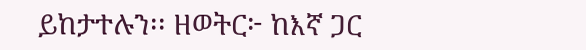ይከታተሉን፡፡ ዘወትር፦ ከእኛ ጋር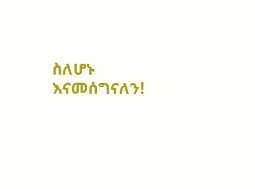ስለሆኑ እናመሰግናለን!